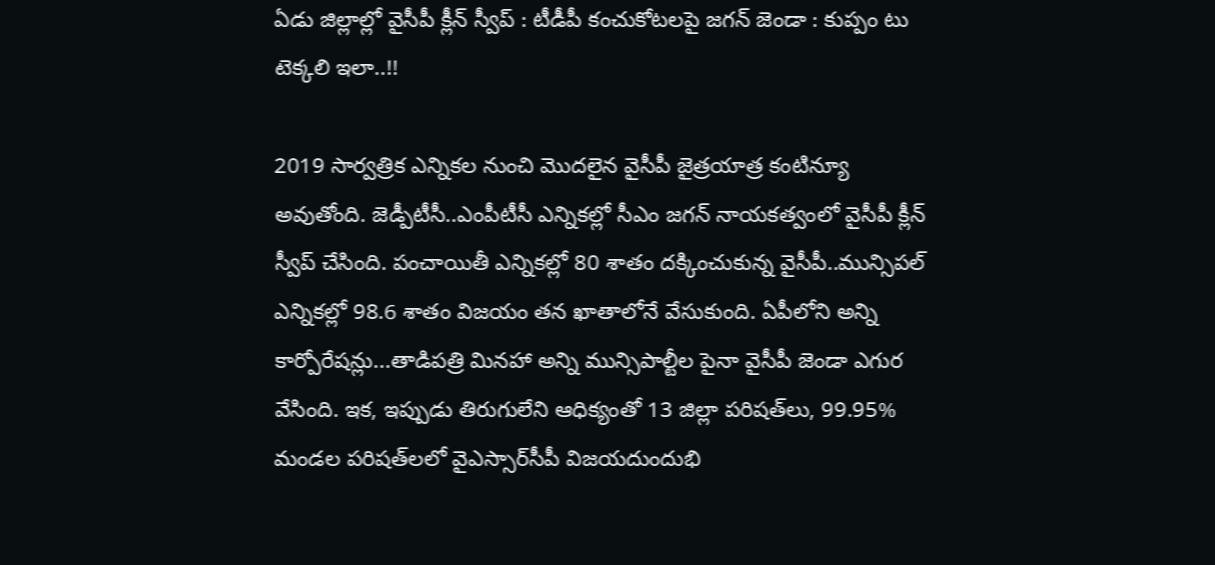ఏడు జిల్లాల్లో వైసీపీ క్లీన్ స్వీప్ : టీడీపీ కంచుకోటలపై జగన్ జెండా : కుప్పం టు టెక్కలి ఇలా..!!

2019 సార్వత్రిక ఎన్నికల నుంచి మొదలైన వైసీపీ జైత్రయాత్ర కంటిన్యూ అవుతోంది. జెడ్పీటీసీ..ఎంపీటీసీ ఎన్నికల్లో సీఎం జగన్ నాయకత్వంలో వైసీపీ క్లీన్ స్వీప్ చేసింది. పంచాయితీ ఎన్నికల్లో 80 శాతం దక్కించుకున్న వైసీపీ..మున్సిపల్ ఎన్నికల్లో 98.6 శాతం విజయం తన ఖాతాలోనే వేసుకుంది. ఏపీలోని అన్ని కార్పోరేషన్లు...తాడిపత్రి మినహా అన్ని మున్సిపాల్టీల పైనా వైసీపీ జెండా ఎగుర వేసింది. ఇక, ఇప్పుడు తిరుగులేని ఆధిక్యంతో 13 జిల్లా పరిషత్‌లు, 99.95% మండల పరిషత్‌లలో వైఎస్సార్‌సీపీ విజయదుందుభి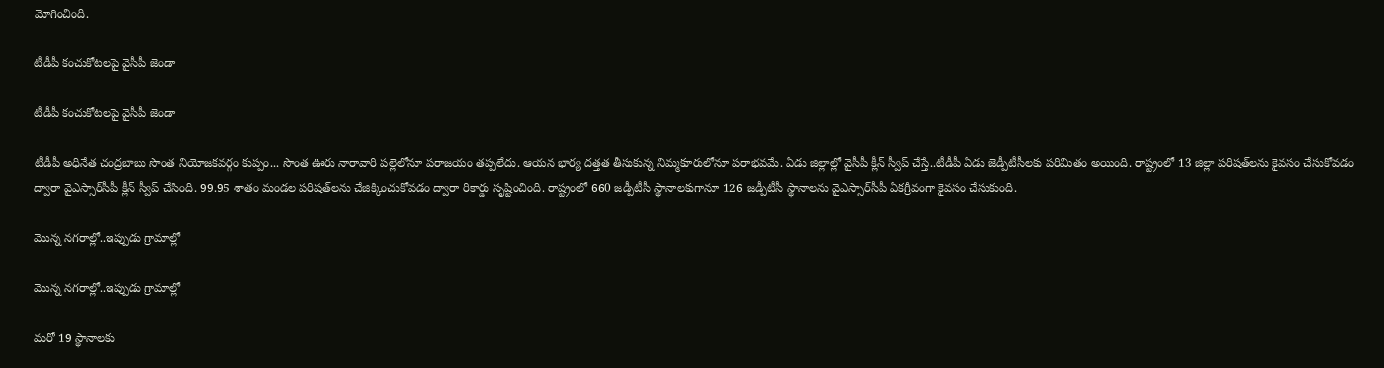మోగించింది.

టీడీపీ కంచుకోటలపై వైసీపీ జెండా

టీడీపీ కంచుకోటలపై వైసీపీ జెండా

టీడీపీ అధినేత చంద్రబాబు సొంత నియోజకవర్గం కుప్పం... సొంత ఊరు నారావారి పల్లెలోనూ పరాజయం తప్పలేదు. ఆయన భార్య దత్తత తీసుకున్న నిమ్మకూరులోనూ పరాభవమే. ఏడు జిల్లాల్లో వైసీపీ క్లీన్ స్వీప్ చేస్తే..టీడీపీ ఏడు జెడ్పీటీసీలకు పరిమితం అయింది. రాష్ట్రంలో 13 జిల్లా పరిషత్‌లను కైవసం చేసుకోవడం ద్వారా వైఎస్సార్‌సీపీ క్లీన్‌ స్వీప్‌ చేసింది. 99.95 శాతం మండల పరిషత్‌లను చేజిక్కించుకోవడం ద్వారా రికార్డు సృష్టించింది. రాష్ట్రంలో 660 జడ్పీటీసీ స్థానాలకుగానూ 126 జడ్పీటీసీ స్థానాలను వైఎస్సార్‌సీపీ ఏకగ్రీవంగా కైవసం చేసుకుంది.

మొన్న నగరాల్లో..ఇప్పుడు గ్రామాల్లో

మొన్న నగరాల్లో..ఇప్పుడు గ్రామాల్లో

మరో 19 స్థానాలకు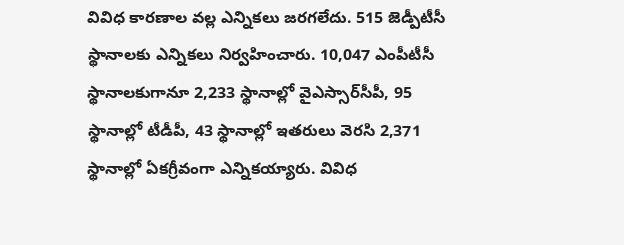వివిధ కారణాల వల్ల ఎన్నికలు జరగలేదు. 515 జెడ్పీటీసీ స్థానాలకు ఎన్నికలు నిర్వహించారు. 10,047 ఎంపీటీసీ స్థానాలకుగానూ 2,233 స్థానాల్లో వైఎస్సార్‌సీపీ, 95 స్థానాల్లో టీడీపీ, 43 స్థానాల్లో ఇతరులు వెరసి 2,371 స్థానాల్లో ఏకగ్రీవంగా ఎన్నికయ్యారు. వివిధ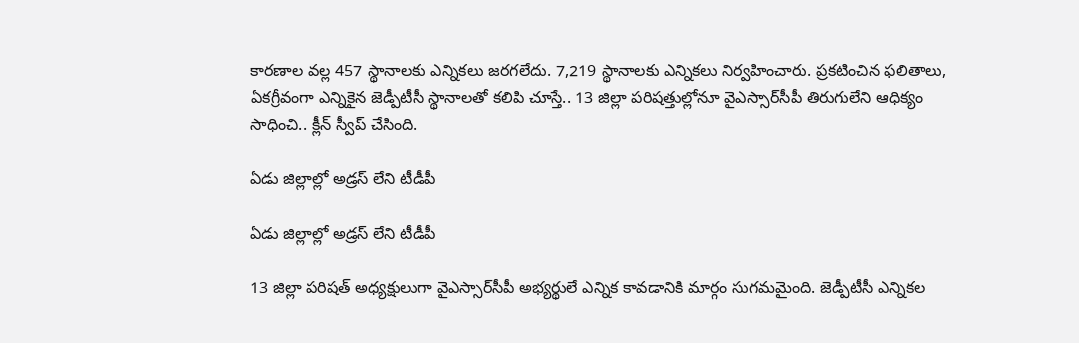కారణాల వల్ల 457 స్థానాలకు ఎన్నికలు జరగలేదు. 7,219 స్థానాలకు ఎన్నికలు నిర్వహించారు. ప్రకటించిన ఫలితాలు, ఏకగ్రీవంగా ఎన్నికైన జెడ్పీటీసీ స్థానాలతో కలిపి చూస్తే.. 13 జిల్లా పరిషత్తుల్లోనూ వైఎస్సార్‌సీపీ తిరుగులేని ఆధిక్యం సాధించి.. క్లీన్‌ స్వీప్‌ చేసింది.

ఏడు జిల్లాల్లో అడ్రస్ లేని టీడీపీ

ఏడు జిల్లాల్లో అడ్రస్ లేని టీడీపీ

13 జిల్లా పరిషత్‌ అధ్యక్షులుగా వైఎస్సార్‌సీపీ అభ్యర్థులే ఎన్నిక కావడానికి మార్గం సుగమమైంది. జెడ్పీటీసీ ఎన్నికల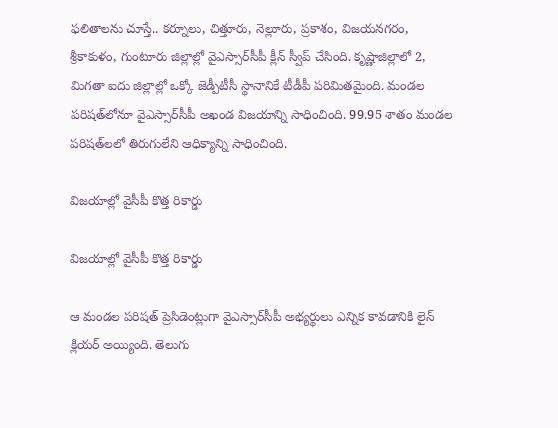ఫలితాలను చూస్తే.. కర్నూలు, చిత్తూరు, నెల్లూరు, ప్రకాశం, విజయనగరం, శ్రీకాకుళం, గుంటూరు జిల్లాల్లో వైఎస్సార్‌సీపీ క్లీన్‌ స్వీప్‌ చేసింది. కృష్ణాజిల్లాలో 2, మిగతా ఐదు జిల్లాల్లో ఒక్కో జెడ్పీటీసీ స్థానానికే టీడీపీ పరిమితమైంది. మండల పరిషత్‌లోనూ వైఎస్సార్‌సీపీ అఖండ విజయాన్ని సాధించింది. 99.95 శాతం మండల పరిషత్‌లలో తిరుగులేని ఆధిక్యాన్ని సాధించింది.

విజయాల్లో వైసీపీ కొత్త రికార్డు

విజయాల్లో వైసీపీ కొత్త రికార్డు

ఆ మండల పరిషత్‌ ప్రెసిడెంట్లుగా వైఎస్సార్‌సీపీ అభ్యర్థులు ఎన్నిక కావడానికి లైన్‌ క్లియర్‌ అయ్యింది. తెలుగు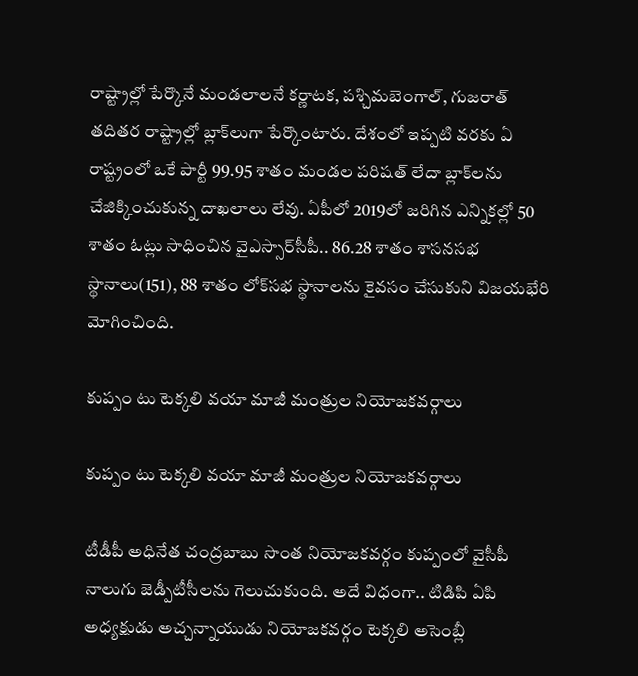రాష్ట్రాల్లో పేర్కొనే మండలాలనే కర్ణాటక, పశ్చిమబెంగాల్, గుజరాత్‌ తదితర రాష్ట్రాల్లో బ్లాక్‌లుగా పేర్కొంటారు. దేశంలో ఇప్పటి వరకు ఏ రాష్ట్రంలో ఒకే పార్టీ 99.95 శాతం మండల పరిషత్‌ లేదా బ్లాక్‌లను చేజిక్కించుకున్న దాఖలాలు లేవు. ఏపీలో 2019లో జరిగిన ఎన్నికల్లో 50 శాతం ఓట్లు సాధించిన వైఎస్సార్‌సీపీ.. 86.28 శాతం శాసనసభ స్థానాలు(151), 88 శాతం లోక్‌సభ స్థానాలను కైవసం చేసుకుని విజయభేరి మోగించింది.

కుప్పం టు టెక్కలి వయా మాజీ మంత్రుల నియోజకవర్గాలు

కుప్పం టు టెక్కలి వయా మాజీ మంత్రుల నియోజకవర్గాలు

టీడీపీ అధినేత చంద్రబాబు సొంత నియోజకవర్గం కుప్పంలో వైసీపీ నాలుగు జెడ్పీటీసీలను గెలుచుకుంది. అదే విధంగా.. టిడిపి ఏపి అధ్యక్షుడు అచ్చన్నాయుడు నియోజకవర్గం టెక్కలి అసెంబ్లీ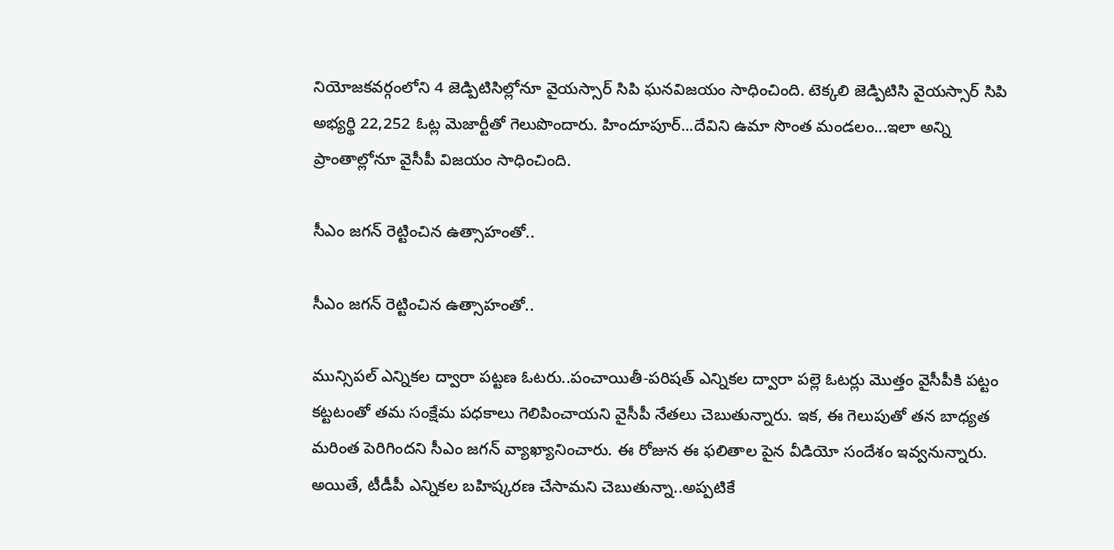నియోజకవర్గంలోని 4 జెడ్పిటిసిల్లోనూ వైయస్సార్ సిపి ఘనవిజయం సాధించింది. టెక్కలి జెడ్పిటిసి వైయస్సార్ సిపి అభ్యర్థి 22,252 ఓట్ల మెజార్టీతో గెలుపొందారు. హిందూపూర్...దేవిని ఉమా సొంత మండలం...ఇలా అన్ని ప్రాంతాల్లోనూ వైసీపీ విజయం సాధించింది.

సీఎం జగన్ రెట్టించిన ఉత్సాహంతో..

సీఎం జగన్ రెట్టించిన ఉత్సాహంతో..

మున్సిపల్ ఎన్నికల ద్వారా పట్టణ ఓటరు..పంచాయితీ-పరిషత్ ఎన్నికల ద్వారా పల్లె ఓటర్లు మొత్తం వైసీపీకి పట్టం కట్టటంతో తమ సంక్షేమ పధకాలు గెలిపించాయని వైసీపీ నేతలు చెబుతున్నారు. ఇక, ఈ గెలుపుతో తన బాధ్యత మరింత పెరిగిందని సీఎం జగన్ వ్యాఖ్యానించారు. ఈ రోజున ఈ ఫలితాల పైన వీడియో సందేశం ఇవ్వనున్నారు. అయితే, టీడీపీ ఎన్నికల బహిష్కరణ చేసామని చెబుతున్నా..అప్పటికే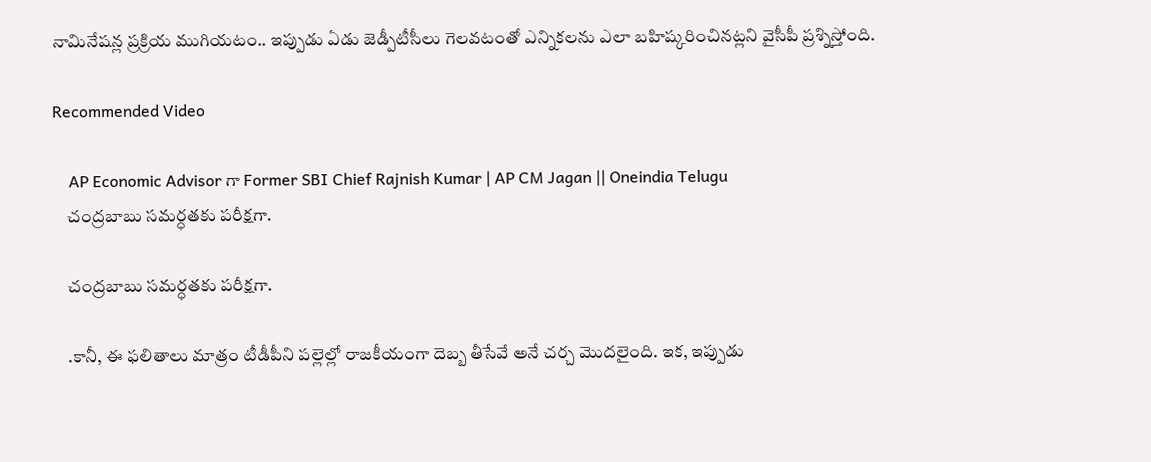నామినేషన్ల ప్రక్రియ ముగియటం.. ఇప్పుడు ఏడు జెడ్పీటీసీలు గెలవటంతో ఎన్నికలను ఎలా బహిష్కరించినట్లని వైసీపీ ప్రశ్నిస్తోంది.

Recommended Video

    AP Economic Advisor గా Former SBI Chief Rajnish Kumar | AP CM Jagan || Oneindia Telugu
    చంద్రబాబు సమర్ధతకు పరీక్షగా.

    చంద్రబాబు సమర్ధతకు పరీక్షగా.

    .కానీ, ఈ ఫలితాలు మాత్రం టీడీపీని పల్లెల్లో రాజకీయంగా దెబ్బ తీసేవే అనే చర్చ మొదలైంది. ఇక, ఇప్పుడు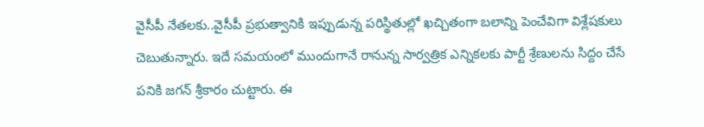వైసీపీ నేతలకు..వైసీపీ ప్రభుత్వానికి ఇప్పుడున్న పరిస్థితుల్లో ఖచ్చితంగా బలాన్ని పెంచేవిగా విశ్లేషకులు చెబుతున్నారు. ఇదే సమయంలో ముందుగానే రానున్న సార్వత్రిక ఎన్నికలకు పార్టీ శ్రేణులను సిద్దం చేసే పనికి జగన్ శ్రీకారం చుట్టారు. ఈ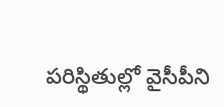పరిస్థితుల్లో వైసీపీని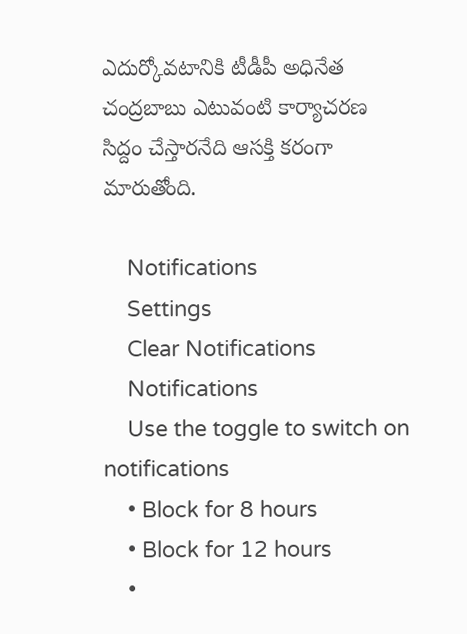ఎదుర్కోవటానికి టీడీపీ అధినేత చంద్రబాబు ఎటువంటి కార్యాచరణ సిద్దం చేస్తారనేది ఆసక్తి కరంగా మారుతోంది.

    Notifications
    Settings
    Clear Notifications
    Notifications
    Use the toggle to switch on notifications
    • Block for 8 hours
    • Block for 12 hours
    •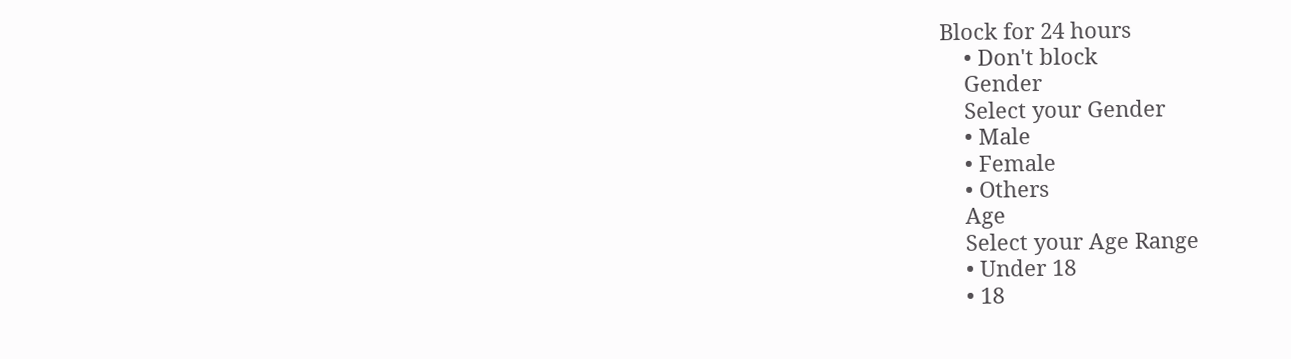Block for 24 hours
    • Don't block
    Gender
    Select your Gender
    • Male
    • Female
    • Others
    Age
    Select your Age Range
    • Under 18
    • 18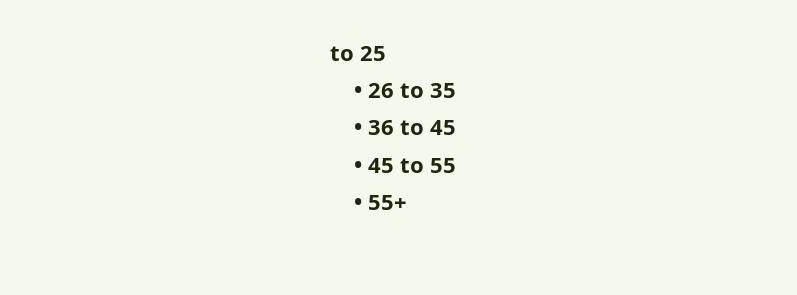to 25
    • 26 to 35
    • 36 to 45
    • 45 to 55
    • 55+